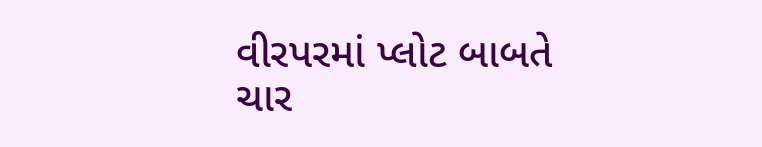વીરપરમાં પ્લોટ બાબતે ચાર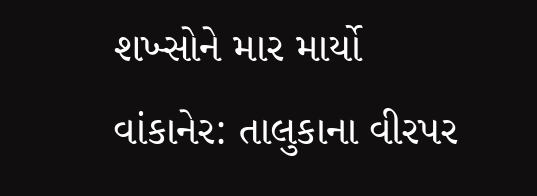શખ્સોને માર માર્યો
વાંકાનેર: તાલુકાના વીરપર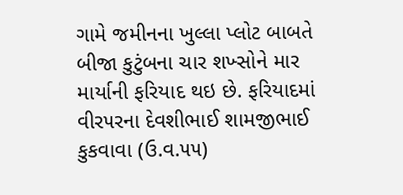ગામે જમીનના ખુલ્લા પ્લોટ બાબતે બીજા કુટુંબના ચાર શખ્સોને માર માર્યાની ફરિયાદ થઇ છે. ફરિયાદમાં વીર૫રના દેવશીભાઈ શામજીભાઈ કુકવાવા (ઉ.વ.૫૫)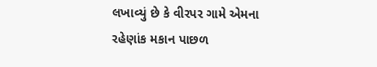લખાવ્યું છે કે વીરપર ગામે એમના રહેણાંક મકાન પાછળ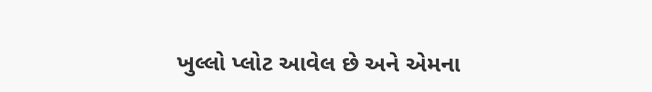ખુલ્લો પ્લોટ આવેલ છે અને એમના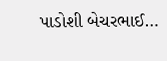પાડોશી બેચરભાઈ…